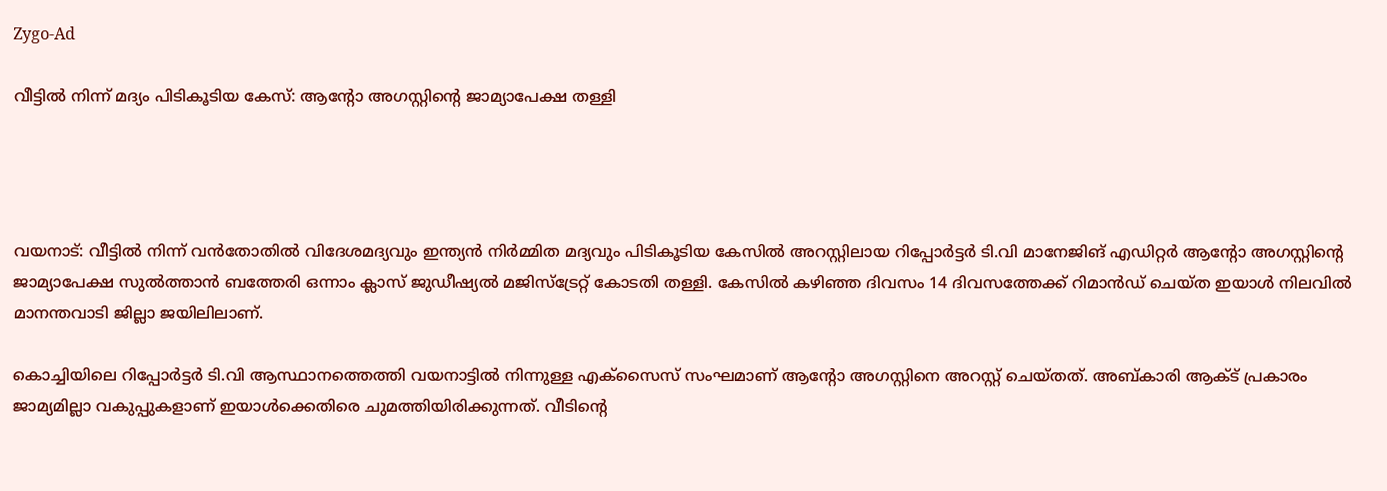Zygo-Ad

വീട്ടിൽ നിന്ന് മദ്യം പിടികൂടിയ കേസ്: ആന്റോ അഗസ്റ്റിന്റെ ജാമ്യാപേക്ഷ തള്ളി




വയനാട്: വീട്ടിൽ നിന്ന് വൻതോതിൽ വിദേശമദ്യവും ഇന്ത്യൻ നിർമ്മിത മദ്യവും പിടികൂടിയ കേസിൽ അറസ്റ്റിലായ റിപ്പോർട്ടർ ടി.വി മാനേജിങ് എഡിറ്റർ ആന്റോ അഗസ്റ്റിന്റെ ജാമ്യാപേക്ഷ സുൽത്താൻ ബത്തേരി ഒന്നാം ക്ലാസ് ജുഡീഷ്യൽ മജിസ്‌ട്രേറ്റ് കോടതി തള്ളി. കേസിൽ കഴിഞ്ഞ ദിവസം 14 ദിവസത്തേക്ക് റിമാൻഡ് ചെയ്ത ഇയാൾ നിലവിൽ മാനന്തവാടി ജില്ലാ ജയിലിലാണ്.

കൊച്ചിയിലെ റിപ്പോർട്ടർ ടി.വി ആസ്ഥാനത്തെത്തി വയനാട്ടിൽ നിന്നുള്ള എക്‌സൈസ് സംഘമാണ് ആന്റോ അഗസ്റ്റിനെ അറസ്റ്റ് ചെയ്തത്. അബ്കാരി ആക്ട് പ്രകാരം ജാമ്യമില്ലാ വകുപ്പുകളാണ് ഇയാൾക്കെതിരെ ചുമത്തിയിരിക്കുന്നത്. വീടിന്റെ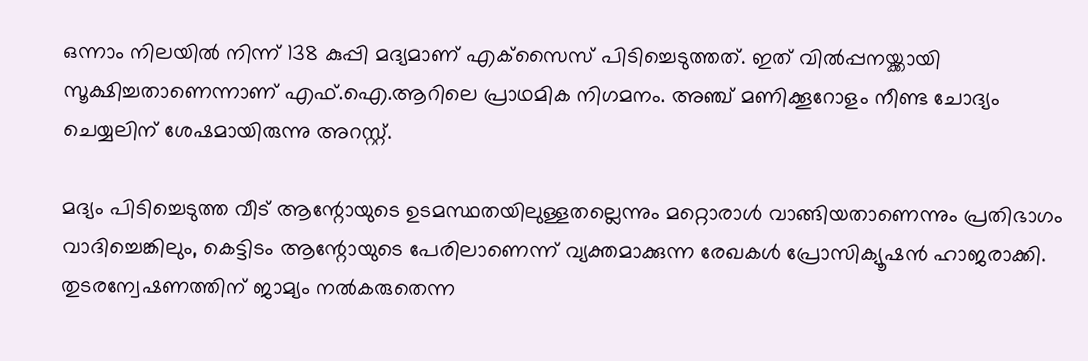ഒന്നാം നിലയിൽ നിന്ന് 138 കുപ്പി മദ്യമാണ് എക്‌സൈസ് പിടിച്ചെടുത്തത്. ഇത് വിൽപ്പനയ്ക്കായി സൂക്ഷിച്ചതാണെന്നാണ് എഫ്.ഐ.ആറിലെ പ്രാഥമിക നിഗമനം. അഞ്ച് മണിക്കൂറോളം നീണ്ട ചോദ്യം ചെയ്യലിന് ശേഷമായിരുന്നു അറസ്റ്റ്.

മദ്യം പിടിച്ചെടുത്ത വീട് ആന്റോയുടെ ഉടമസ്ഥതയിലുള്ളതല്ലെന്നും മറ്റൊരാൾ വാങ്ങിയതാണെന്നും പ്രതിഭാഗം വാദിച്ചെങ്കിലും, കെട്ടിടം ആന്റോയുടെ പേരിലാണെന്ന് വ്യക്തമാക്കുന്ന രേഖകൾ പ്രോസിക്യൂഷൻ ഹാജരാക്കി. തുടരന്വേഷണത്തിന് ജാമ്യം നൽകരുതെന്ന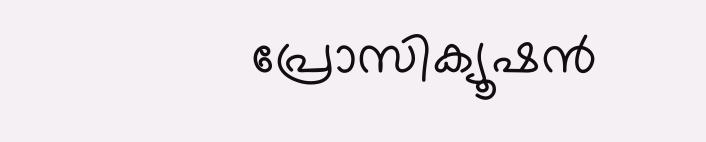പ്രോസിക്യൂഷൻ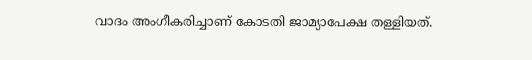വാദം അംഗീകരിച്ചാണ് കോടതി ജാമ്യാപേക്ഷ തള്ളിയത്.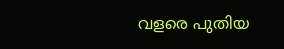വളരെ പുതിയ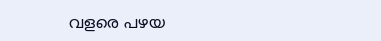വളരെ പഴയ